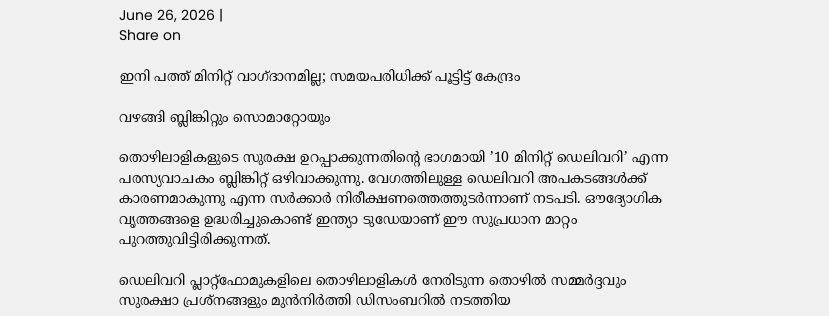June 26, 2026 |
Share on

ഇനി പത്ത് മിനിറ്റ് വാഗ്ദാനമില്ല; സമയപരിധിക്ക് പൂട്ടിട്ട് കേന്ദ്രം

വഴങ്ങി ബ്ലിങ്കിറ്റും സൊമാറ്റോയും

തൊഴിലാളികളുടെ സുരക്ഷ ഉറപ്പാക്കുന്നതിന്റെ ഭാഗമായി ’10 മിനിറ്റ് ഡെലിവറി’ എന്ന പരസ്യവാചകം ബ്ലിങ്കിറ്റ് ഒഴിവാക്കുന്നു. വേഗത്തിലുള്ള ഡെലിവറി അപകടങ്ങള്‍ക്ക് കാരണമാകുന്നു എന്ന സര്‍ക്കാര്‍ നിരീക്ഷണത്തെത്തുടര്‍ന്നാണ് നടപടി. ഔദ്യോഗിക വൃത്തങ്ങളെ ഉദ്ധരിച്ചുകൊണ്ട് ഇന്ത്യാ ടുഡേയാണ് ഈ സുപ്രധാന മാറ്റം പുറത്തുവിട്ടിരിക്കുന്നത്.

ഡെലിവറി പ്ലാറ്റ്ഫോമുകളിലെ തൊഴിലാളികള്‍ നേരിടുന്ന തൊഴില്‍ സമ്മര്‍ദ്ദവും സുരക്ഷാ പ്രശ്‌നങ്ങളും മുന്‍നിര്‍ത്തി ഡിസംബറില്‍ നടത്തിയ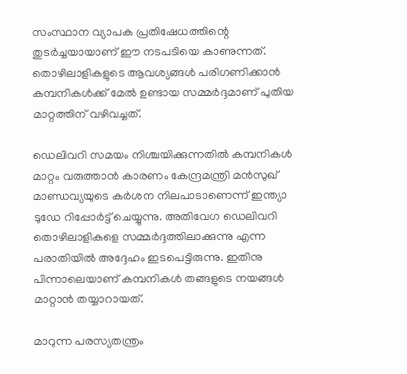സംസ്ഥാന വ്യാപക പ്രതിഷേധത്തിന്റെ തുടര്‍ച്ചയായാണ് ഈ നടപടിയെ കാണുന്നത്. തൊഴിലാളികളുടെ ആവശ്യങ്ങള്‍ പരിഗണിക്കാന്‍ കമ്പനികള്‍ക്ക് മേല്‍ ഉണ്ടായ സമ്മര്‍ദ്ദമാണ് പുതിയ മാറ്റത്തിന് വഴിവച്ചത്.

ഡെലിവറി സമയം നിശ്ചയിക്കുന്നതില്‍ കമ്പനികള്‍ മാറ്റം വരുത്താന്‍ കാരണം കേന്ദ്രമന്ത്രി മന്‍സുഖ് മാണ്ഡവ്യയുടെ കര്‍ശന നിലപാടാണെന്ന് ഇന്ത്യാ ടുഡേ റിപ്പോര്‍ട്ട് ചെയ്യുന്നു. അതിവേഗ ഡെലിവറി തൊഴിലാളികളെ സമ്മര്‍ദ്ദത്തിലാക്കുന്നു എന്ന പരാതിയില്‍ അദ്ദേഹം ഇടപെട്ടിരുന്നു. ഇതിനു പിന്നാലെയാണ് കമ്പനികള്‍ തങ്ങളുടെ നയങ്ങള്‍ മാറ്റാന്‍ തയ്യാറായത്.

മാറുന്ന പരസ്യതന്ത്രം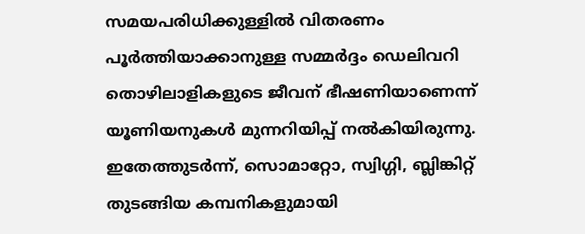സമയപരിധിക്കുള്ളില്‍ വിതരണം പൂര്‍ത്തിയാക്കാനുള്ള സമ്മര്‍ദ്ദം ഡെലിവറി തൊഴിലാളികളുടെ ജീവന് ഭീഷണിയാണെന്ന് യൂണിയനുകള്‍ മുന്നറിയിപ്പ് നല്‍കിയിരുന്നു. ഇതേത്തുടര്‍ന്ന്, സൊമാറ്റോ, സ്വിഗ്ഗി, ബ്ലിങ്കിറ്റ് തുടങ്ങിയ കമ്പനികളുമായി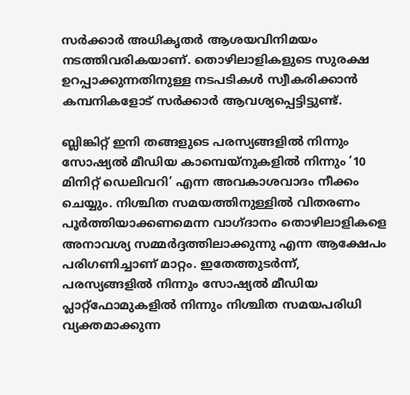സര്‍ക്കാര്‍ അധികൃതര്‍ ആശയവിനിമയം നടത്തിവരികയാണ്. തൊഴിലാളികളുടെ സുരക്ഷ ഉറപ്പാക്കുന്നതിനുള്ള നടപടികള്‍ സ്വീകരിക്കാന്‍ കമ്പനികളോട് സര്‍ക്കാര്‍ ആവശ്യപ്പെട്ടിട്ടുണ്ട്.

ബ്ലിങ്കിറ്റ് ഇനി തങ്ങളുടെ പരസ്യങ്ങളില്‍ നിന്നും സോഷ്യല്‍ മീഡിയ കാമ്പെയ്നുകളില്‍ നിന്നും ’10 മിനിറ്റ് ഡെലിവറി’ എന്ന അവകാശവാദം നീക്കം ചെയ്യും. നിശ്ചിത സമയത്തിനുള്ളില്‍ വിതരണം പൂര്‍ത്തിയാക്കണമെന്ന വാഗ്ദാനം തൊഴിലാളികളെ അനാവശ്യ സമ്മര്‍ദ്ദത്തിലാക്കുന്നു എന്ന ആക്ഷേപം പരിഗണിച്ചാണ് മാറ്റം. ഇതേത്തുടര്‍ന്ന്, പരസ്യങ്ങളില്‍ നിന്നും സോഷ്യല്‍ മീഡിയ പ്ലാറ്റ്ഫോമുകളില്‍ നിന്നും നിശ്ചിത സമയപരിധി വ്യക്തമാക്കുന്ന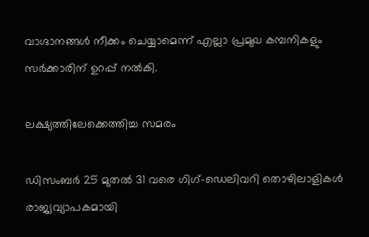വാഗ്ദാനങ്ങള്‍ നീക്കം ചെയ്യാമെന്ന് എല്ലാ പ്രമുഖ കമ്പനികളും സര്‍ക്കാരിന് ഉറപ്പ് നല്‍കി.

ലക്ഷ്യത്തിലേക്കെത്തിച്ച സമരം

ഡിസംബര്‍ 25 മുതല്‍ 31 വരെ ഗിഗ്-ഡെലിവറി തൊഴിലാളികള്‍ രാജ്യവ്യാപകമായി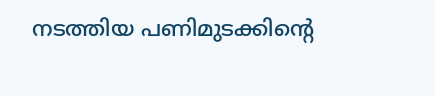നടത്തിയ പണിമുടക്കിന്റെ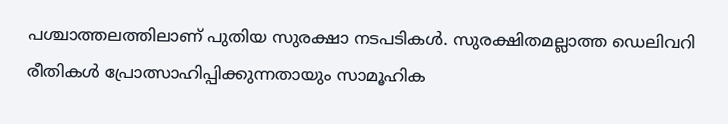പശ്ചാത്തലത്തിലാണ് പുതിയ സുരക്ഷാ നടപടികള്‍. സുരക്ഷിതമല്ലാത്ത ഡെലിവറി രീതികള്‍ പ്രോത്സാഹിപ്പിക്കുന്നതായും സാമൂഹിക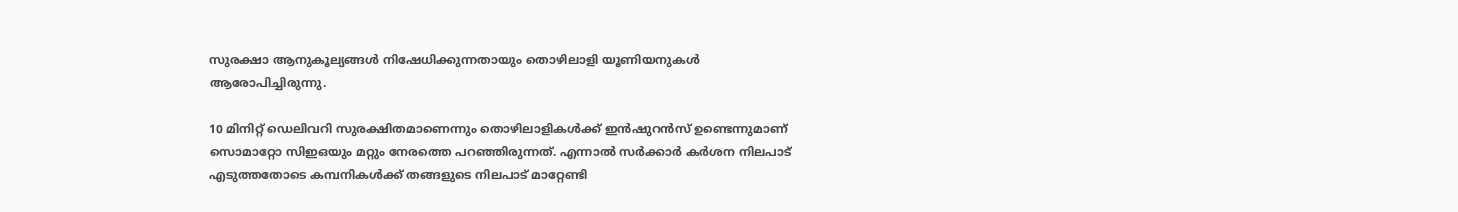സുരക്ഷാ ആനുകൂല്യങ്ങള്‍ നിഷേധിക്കുന്നതായും തൊഴിലാളി യൂണിയനുകള്‍ ആരോപിച്ചിരുന്നു.

10 മിനിറ്റ് ഡെലിവറി സുരക്ഷിതമാണെന്നും തൊഴിലാളികള്‍ക്ക് ഇന്‍ഷുറന്‍സ് ഉണ്ടെന്നുമാണ് സൊമാറ്റോ സിഇഒയും മറ്റും നേരത്തെ പറഞ്ഞിരുന്നത്. എന്നാല്‍ സര്‍ക്കാര്‍ കര്‍ശന നിലപാട് എടുത്തതോടെ കമ്പനികള്‍ക്ക് തങ്ങളുടെ നിലപാട് മാറ്റേണ്ടി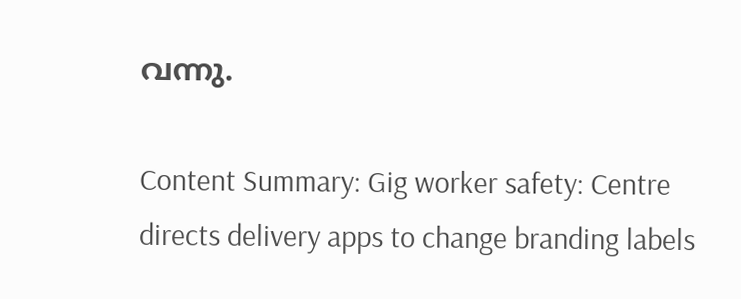വന്നു.

Content Summary: Gig worker safety: Centre directs delivery apps to change branding labels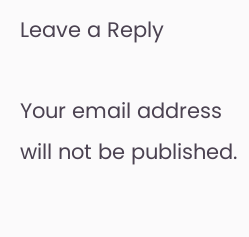Leave a Reply

Your email address will not be published.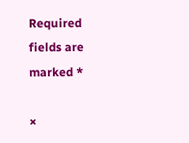Required fields are marked *

×